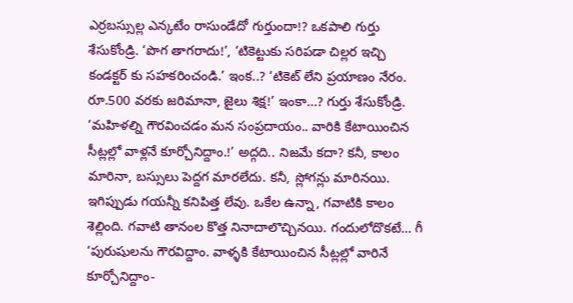ఎర్రబస్సుల్ల ఎన్కటేం రాసుండేదో గుర్తుందా!? ఒకపాలి గుర్తు శేసుకోండ్రి. ‘పొగ తాగరాదు!’, ‘టికెట్టుకు సరిపడా చిల్లర ఇచ్చి కండక్టర్ కు సహకరించండి.’ ఇంక..? ‘టికెట్ లేని ప్రయాణం నేరం. రూ.500 వరకు జరిమానా, జైలు శిక్ష!’ ఇంకా…? గుర్తు శేసుకోండ్రి. ‘మహిళల్ని గౌరవించడం మన సంప్రదాయం.. వారికి కేటాయించిన సీట్లల్లో వాళ్లనే కూర్చోనిద్దాం.!’ అద్గది.. నిజమే కదా? కనీ, కాలం మారినా, బస్సులు పెద్దగ మారలేదు. కనీ, స్లోగన్లు మారినయి. ఇగిప్పుడు గయన్నీ కనిపిత్త లేవు. ఒకేల ఉన్నా, గవాటికి కాలం శెల్లింది. గవాటి తానంల కొత్త నినాదాలొచ్చినయి. గందులోదొకటే… గీ ‘పురుషులను గౌరవిద్దాం. వాళ్ళకి కేటాయించిన సీట్లల్లో వారినే కూర్చోనిద్దాం-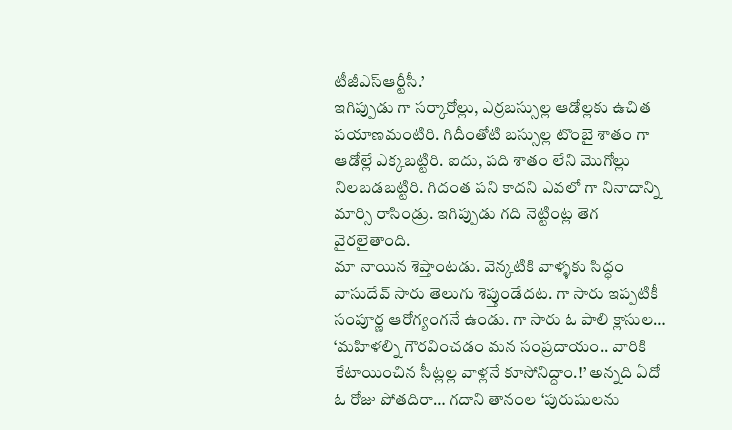టీజీఎస్ఆర్టీసీ.’
ఇగిప్పుడు గా సర్కారోల్లు, ఎర్రబస్సుల్ల ఆడోల్లకు ఉచిత పయాణమంటిరి. గిదీంతోటి బస్సుల్ల టొంబై శాతం గా ఆడోల్లే ఎక్కబట్టిరి. ఐదు, పది శాతం లేని మొగోల్లు నిలబడబట్టిరి. గిదంత పని కాదని ఎవలో గా నినాదాన్ని మార్సి రాసిండ్రు. ఇగిప్పుడు గది నెట్టింట్ల తెగ వైరలైతాంది.
మా నాయిన శెప్తాంటడు. వెన్కటికి వాళ్ళకు సిద్ధం వాసుదేవ్ సారు తెలుగు శెప్తుండేదట. గా సారు ఇప్పటికీ సంపూర్ణ ఆరోగ్యంగనే ఉండు. గా సారు ఓ పాలి క్లాసుల… ‘మహిళల్ని గౌరవించడం మన సంప్రదాయం.. వారికి కేటాయించిన సీట్లల్ల వాళ్లనే కూసోనిద్దాం.!’ అన్నది ఏదో ఓ రోజు పోతదిరా… గదాని తానంల ‘పురుషులను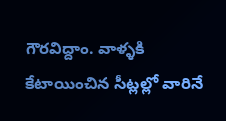గౌరవిద్దాం. వాళ్ళకి కేటాయించిన సీట్లల్లో వారినే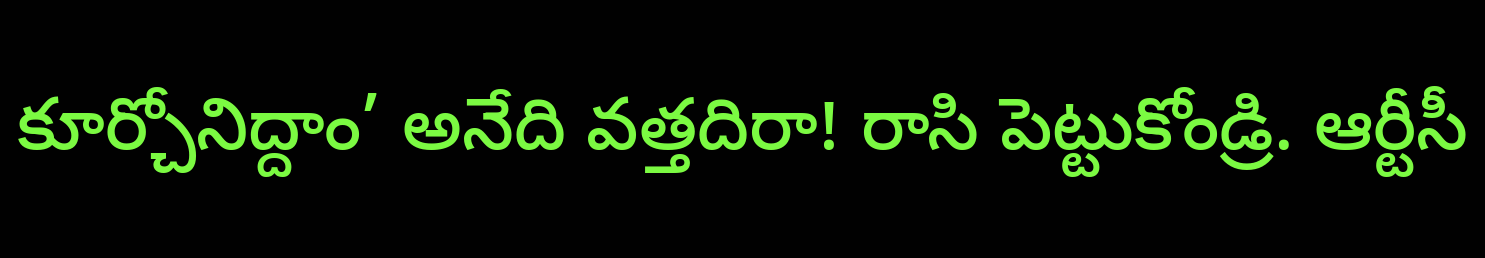కూర్చోనిద్దాం’ అనేది వత్తదిరా! రాసి పెట్టుకోండ్రి. ఆర్టీసీ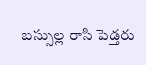బస్సుల్ల రాసి పెడ్తరు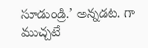సూడుండ్రి.’ అన్నడట. గా ముచ్చటే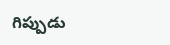గిప్పుడు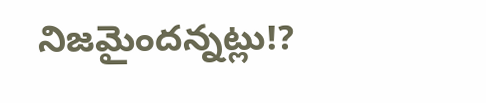నిజమైందన్నట్లు!?